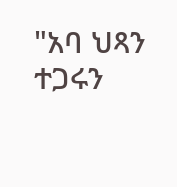"አባ ህጻን ተጋሩን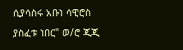ሲያሳስሩ አቡነ ሳዊሮስ ያስፈቱ ነበር" ወ/ሮ ጂጂ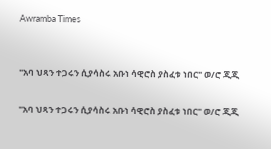Awramba Times


"አባ ህጻን ተጋሩን ሲያሳስሩ አቡነ ሳዊሮስ ያስፈቱ ነበር" ወ/ሮ ጂጂ

"አባ ህጻን ተጋሩን ሲያሳስሩ አቡነ ሳዊሮስ ያስፈቱ ነበር" ወ/ሮ ጂጂ